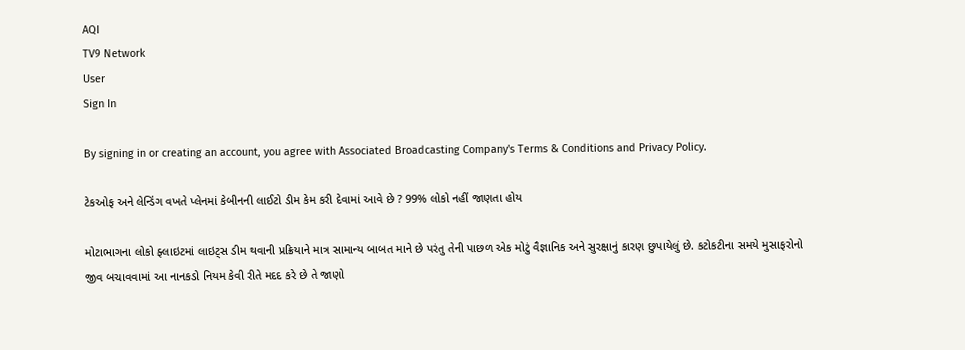AQI
TV9 Network
User
Sign In

By signing in or creating an account, you agree with Associated Broadcasting Company's Terms & Conditions and Privacy Policy.

ટેકઓફ અને લેન્ડિંગ વખતે પ્લેનમાં કેબીનની લાઈટો ડીમ કેમ કરી દેવામાં આવે છે ? 99% લોકો નહીં જાણતા હોય

મોટાભાગના લોકો ફ્લાઇટમાં લાઇટ્સ ડીમ થવાની પ્રક્રિયાને માત્ર સામાન્ય બાબત માને છે પરંતુ તેની પાછળ એક મોટું વૈજ્ઞાનિક અને સુરક્ષાનું કારણ છુપાયેલું છે. કટોકટીના સમયે મુસાફરોનો જીવ બચાવવામાં આ નાનકડો નિયમ કેવી રીતે મદદ કરે છે તે જાણો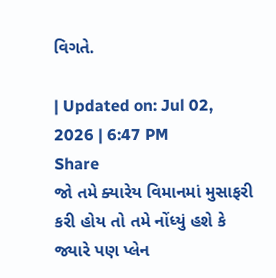વિગતે.

| Updated on: Jul 02, 2026 | 6:47 PM
Share
જો તમે ક્યારેય વિમાનમાં મુસાફરી કરી હોય તો તમે નોંધ્યું હશે કે જ્યારે પણ પ્લેન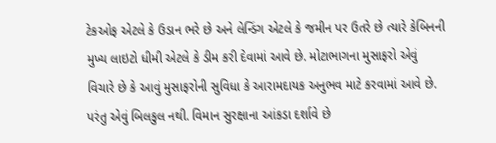ટેકઓફ એટલે કે ઉડાન ભરે છે અને લેન્ડિંગ એટલે કે જમીન પર ઉતરે છે ત્યારે કેબિનની મુખ્ય લાઇટો ધીમી એટલે કે ડીમ કરી દેવામાં આવે છે. મોટાભાગના મુસાફરો એવું વિચારે છે કે આવું મુસાફરોની સુવિધા કે આરામદાયક અનુભવ માટે કરવામાં આવે છે. પરંતુ એવું બિલકુલ નથી. વિમાન સુરક્ષાના આંકડા દર્શાવે છે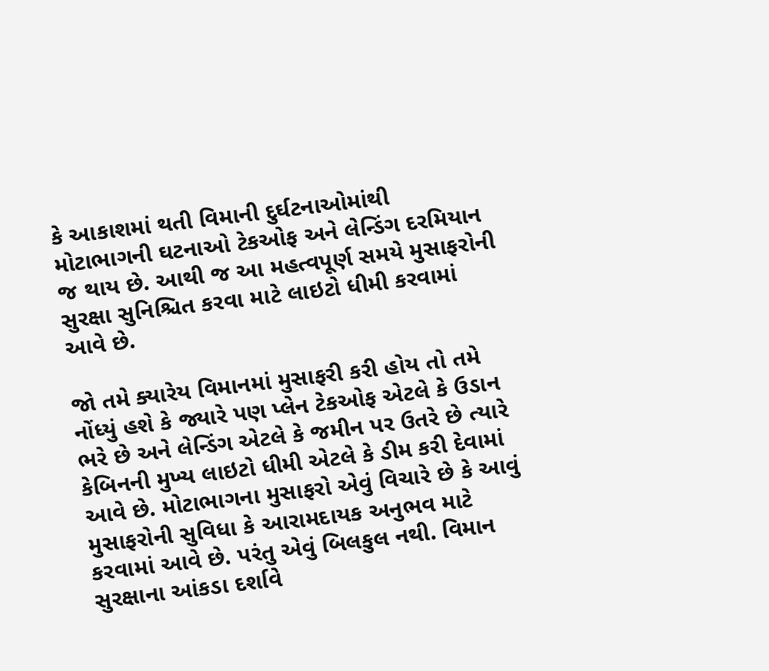કે આકાશમાં થતી વિમાની દુર્ઘટનાઓમાંથી મોટાભાગની ઘટનાઓ ટેકઓફ અને લેન્ડિંગ દરમિયાન જ થાય છે. આથી જ આ મહત્વપૂર્ણ સમયે મુસાફરોની સુરક્ષા સુનિશ્ચિત કરવા માટે લાઇટો ધીમી કરવામાં આવે છે.

જો તમે ક્યારેય વિમાનમાં મુસાફરી કરી હોય તો તમે નોંધ્યું હશે કે જ્યારે પણ પ્લેન ટેકઓફ એટલે કે ઉડાન ભરે છે અને લેન્ડિંગ એટલે કે જમીન પર ઉતરે છે ત્યારે કેબિનની મુખ્ય લાઇટો ધીમી એટલે કે ડીમ કરી દેવામાં આવે છે. મોટાભાગના મુસાફરો એવું વિચારે છે કે આવું મુસાફરોની સુવિધા કે આરામદાયક અનુભવ માટે કરવામાં આવે છે. પરંતુ એવું બિલકુલ નથી. વિમાન સુરક્ષાના આંકડા દર્શાવે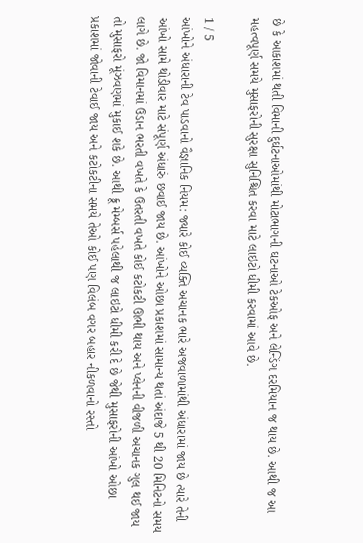છે કે આકાશમાં થતી વિમાની દુર્ઘટનાઓમાંથી મોટાભાગની ઘટનાઓ ટેકઓફ અને લેન્ડિંગ દરમિયાન જ થાય છે. આથી જ આ મહત્વપૂર્ણ સમયે મુસાફરોની સુરક્ષા સુનિશ્ચિત કરવા માટે લાઇટો ધીમી કરવામાં આવે છે.

1 / 5
આંખોને અંધારાની ટેવ પાડવાનો વૈજ્ઞાનિક નિયમ: જ્યારે કોઈ વ્યક્તિ અચાનક ભારે અજવાળામાંથી અંધારામાં જાય છે ત્યારે તેની આંખો સામે થોડીવાર માટે સંપૂર્ણ અંધારું છવાઈ જાય છે. આંખોને ઓછા પ્રકાશમાં સામાન્ય થતાં અંદાજે 5 થી 20 મિનિટનો સમય લાગે છે. જો વિમાનમાં ઉડાન ભરતી વખતે કે ઉતરતી વખતે કોઈ કટોકટી ઊભી થાય અને પ્લેનની વીજળી અચાનક ગુલ થઈ જાય તો મુસાફરો મૂંઝવણમાં મુકાઈ શકે છે. આથી ક્રૂ મેમ્બર્સ પહેલાથી જ લાઇટો ધીમી કરી દે છે જેથી મુસાફરોની આંખો ઓછા પ્રકાશમાં જોવાની ટેવાઈ જાય અને કટોકટીના સમયે તેઓ કોઈ પણ વિલંબ વગર બહાર નીકળવાનો રસ્તો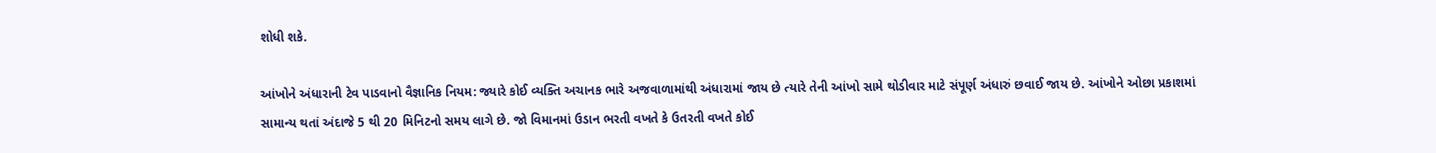શોધી શકે.

આંખોને અંધારાની ટેવ પાડવાનો વૈજ્ઞાનિક નિયમ: જ્યારે કોઈ વ્યક્તિ અચાનક ભારે અજવાળામાંથી અંધારામાં જાય છે ત્યારે તેની આંખો સામે થોડીવાર માટે સંપૂર્ણ અંધારું છવાઈ જાય છે. આંખોને ઓછા પ્રકાશમાં સામાન્ય થતાં અંદાજે 5 થી 20 મિનિટનો સમય લાગે છે. જો વિમાનમાં ઉડાન ભરતી વખતે કે ઉતરતી વખતે કોઈ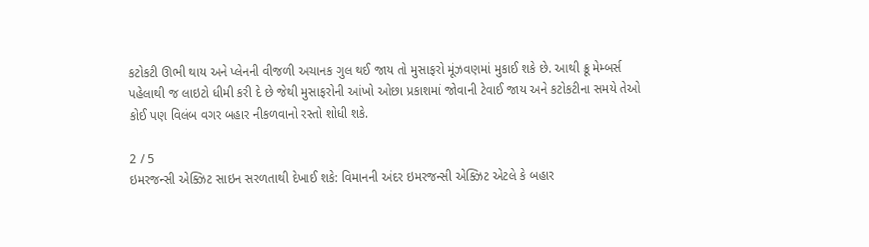કટોકટી ઊભી થાય અને પ્લેનની વીજળી અચાનક ગુલ થઈ જાય તો મુસાફરો મૂંઝવણમાં મુકાઈ શકે છે. આથી ક્રૂ મેમ્બર્સ પહેલાથી જ લાઇટો ધીમી કરી દે છે જેથી મુસાફરોની આંખો ઓછા પ્રકાશમાં જોવાની ટેવાઈ જાય અને કટોકટીના સમયે તેઓ કોઈ પણ વિલંબ વગર બહાર નીકળવાનો રસ્તો શોધી શકે.

2 / 5
ઇમરજન્સી એક્ઝિટ સાઇન સરળતાથી દેખાઈ શકે: વિમાનની અંદર ઇમરજન્સી એક્ઝિટ એટલે કે બહાર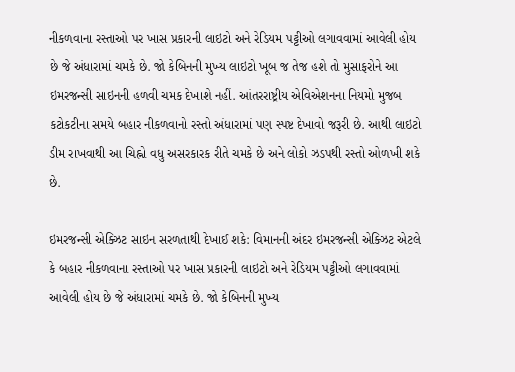નીકળવાના રસ્તાઓ પર ખાસ પ્રકારની લાઇટો અને રેડિયમ પટ્ટીઓ લગાવવામાં આવેલી હોય છે જે અંધારામાં ચમકે છે. જો કેબિનની મુખ્ય લાઇટો ખૂબ જ તેજ હશે તો મુસાફરોને આ ઇમરજન્સી સાઇનની હળવી ચમક દેખાશે નહીં. આંતરરાષ્ટ્રીય એવિએશનના નિયમો મુજબ કટોકટીના સમયે બહાર નીકળવાનો રસ્તો અંધારામાં પણ સ્પષ્ટ દેખાવો જરૂરી છે. આથી લાઇટો ડીમ રાખવાથી આ ચિહ્નો વધુ અસરકારક રીતે ચમકે છે અને લોકો ઝડપથી રસ્તો ઓળખી શકે છે.

ઇમરજન્સી એક્ઝિટ સાઇન સરળતાથી દેખાઈ શકે: વિમાનની અંદર ઇમરજન્સી એક્ઝિટ એટલે કે બહાર નીકળવાના રસ્તાઓ પર ખાસ પ્રકારની લાઇટો અને રેડિયમ પટ્ટીઓ લગાવવામાં આવેલી હોય છે જે અંધારામાં ચમકે છે. જો કેબિનની મુખ્ય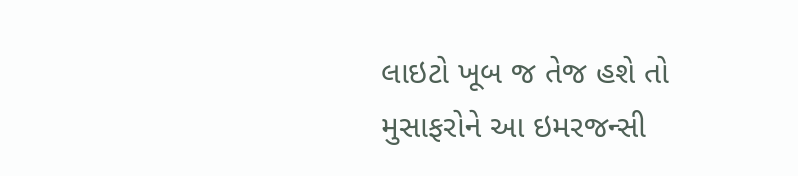લાઇટો ખૂબ જ તેજ હશે તો મુસાફરોને આ ઇમરજન્સી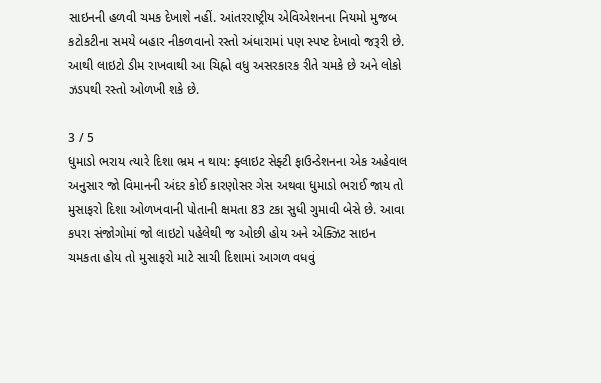સાઇનની હળવી ચમક દેખાશે નહીં. આંતરરાષ્ટ્રીય એવિએશનના નિયમો મુજબ કટોકટીના સમયે બહાર નીકળવાનો રસ્તો અંધારામાં પણ સ્પષ્ટ દેખાવો જરૂરી છે. આથી લાઇટો ડીમ રાખવાથી આ ચિહ્નો વધુ અસરકારક રીતે ચમકે છે અને લોકો ઝડપથી રસ્તો ઓળખી શકે છે.

3 / 5
ધુમાડો ભરાય ત્યારે દિશા ભ્રમ ન થાય: ફ્લાઇટ સેફ્ટી ફાઉન્ડેશનના એક અહેવાલ અનુસાર જો વિમાનની અંદર કોઈ કારણોસર ગેસ અથવા ધુમાડો ભરાઈ જાય તો મુસાફરો દિશા ઓળખવાની પોતાની ક્ષમતા 83 ટકા સુધી ગુમાવી બેસે છે. આવા કપરા સંજોગોમાં જો લાઇટો પહેલેથી જ ઓછી હોય અને એક્ઝિટ સાઇન ચમકતા હોય તો મુસાફરો માટે સાચી દિશામાં આગળ વધવું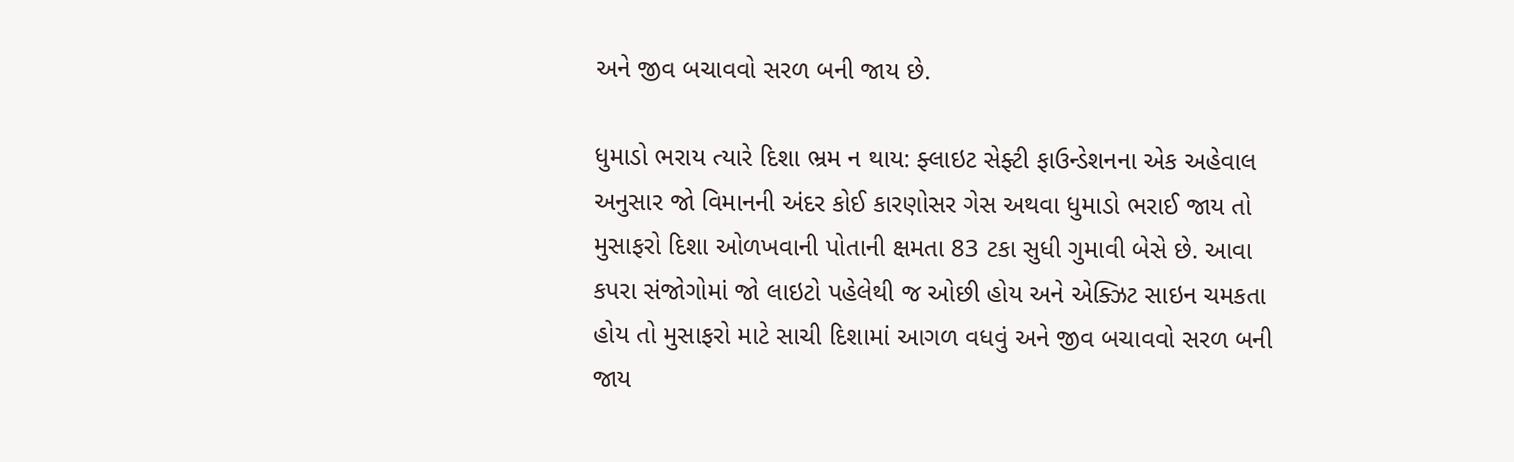અને જીવ બચાવવો સરળ બની જાય છે.

ધુમાડો ભરાય ત્યારે દિશા ભ્રમ ન થાય: ફ્લાઇટ સેફ્ટી ફાઉન્ડેશનના એક અહેવાલ અનુસાર જો વિમાનની અંદર કોઈ કારણોસર ગેસ અથવા ધુમાડો ભરાઈ જાય તો મુસાફરો દિશા ઓળખવાની પોતાની ક્ષમતા 83 ટકા સુધી ગુમાવી બેસે છે. આવા કપરા સંજોગોમાં જો લાઇટો પહેલેથી જ ઓછી હોય અને એક્ઝિટ સાઇન ચમકતા હોય તો મુસાફરો માટે સાચી દિશામાં આગળ વધવું અને જીવ બચાવવો સરળ બની જાય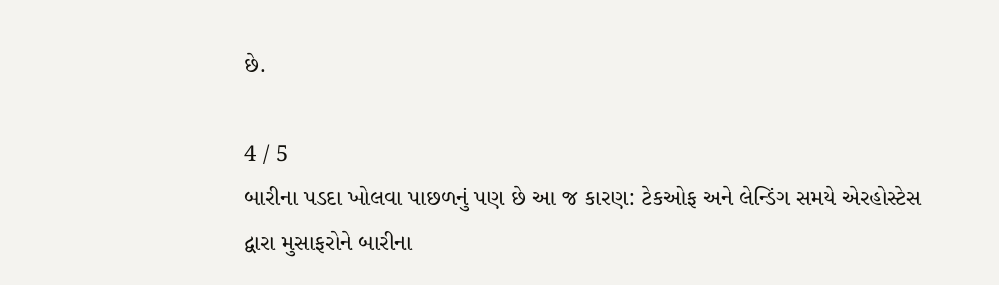છે.

4 / 5
બારીના પડદા ખોલવા પાછળનું પણ છે આ જ કારણ: ટેકઓફ અને લેન્ડિંગ સમયે એરહોસ્ટેસ દ્વારા મુસાફરોને બારીના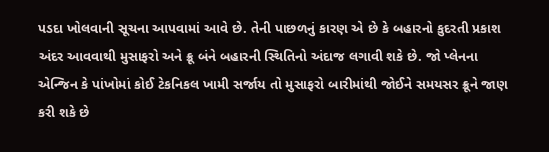પડદા ખોલવાની સૂચના આપવામાં આવે છે. તેની પાછળનું કારણ એ છે કે બહારનો કુદરતી પ્રકાશ અંદર આવવાથી મુસાફરો અને ક્રૂ બંને બહારની સ્થિતિનો અંદાજ લગાવી શકે છે. જો પ્લેનના એન્જિન કે પાંખોમાં કોઈ ટેકનિકલ ખામી સર્જાય તો મુસાફરો બારીમાંથી જોઈને સમયસર ક્રૂને જાણ કરી શકે છે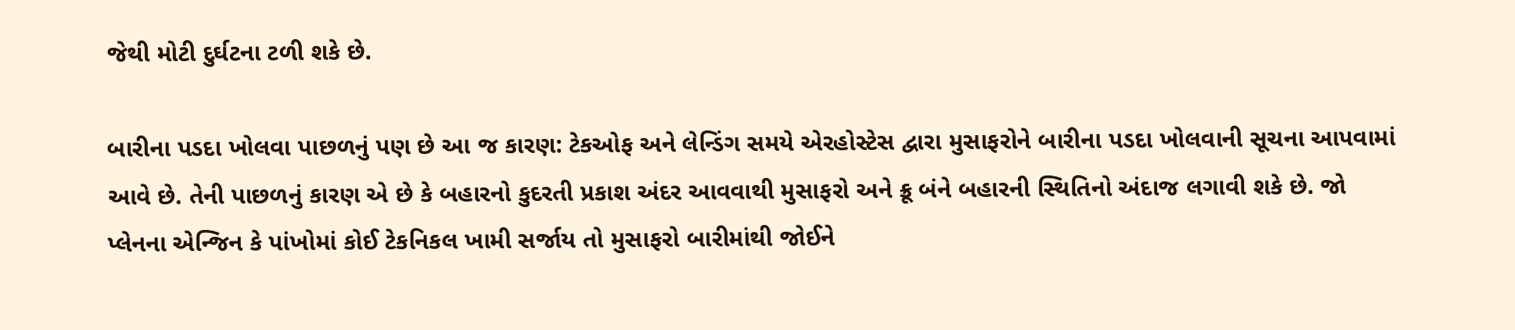જેથી મોટી દુર્ઘટના ટળી શકે છે.

બારીના પડદા ખોલવા પાછળનું પણ છે આ જ કારણ: ટેકઓફ અને લેન્ડિંગ સમયે એરહોસ્ટેસ દ્વારા મુસાફરોને બારીના પડદા ખોલવાની સૂચના આપવામાં આવે છે. તેની પાછળનું કારણ એ છે કે બહારનો કુદરતી પ્રકાશ અંદર આવવાથી મુસાફરો અને ક્રૂ બંને બહારની સ્થિતિનો અંદાજ લગાવી શકે છે. જો પ્લેનના એન્જિન કે પાંખોમાં કોઈ ટેકનિકલ ખામી સર્જાય તો મુસાફરો બારીમાંથી જોઈને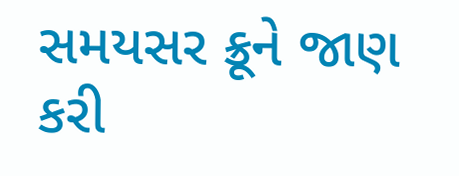સમયસર ક્રૂને જાણ કરી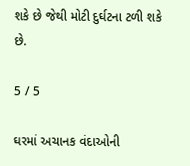શકે છે જેથી મોટી દુર્ઘટના ટળી શકે છે.

5 / 5

ઘરમાં અચાનક વંદાઓની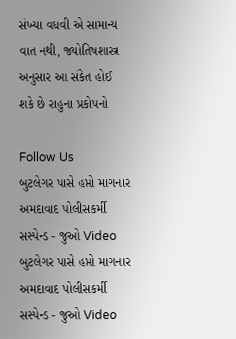સંખ્યા વધવી એ સામાન્ય વાત નથી, જ્યોતિષશાસ્ત્ર અનુસાર આ સંકેત હોઈ શકે છે રાહુના પ્રકોપનો

Follow Us
બુટલેગર પાસે હપ્તો માગનાર અમદાવાદ પોલીસકર્મી સસ્પેન્ડ - જુઓ Video
બુટલેગર પાસે હપ્તો માગનાર અમદાવાદ પોલીસકર્મી સસ્પેન્ડ - જુઓ Video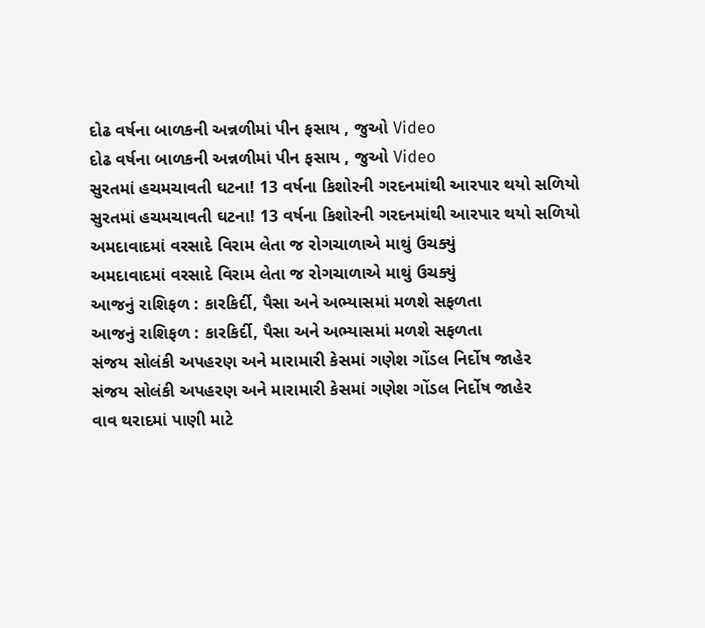દોઢ વર્ષના બાળકની અન્નળીમાં પીન ફસાય , જુઓ Video
દોઢ વર્ષના બાળકની અન્નળીમાં પીન ફસાય , જુઓ Video
સુરતમાં હચમચાવતી ઘટના! 13 વર્ષના કિશોરની ગરદનમાંથી આરપાર થયો સળિયો
સુરતમાં હચમચાવતી ઘટના! 13 વર્ષના કિશોરની ગરદનમાંથી આરપાર થયો સળિયો
અમદાવાદમાં વરસાદે વિરામ લેતા જ રોગચાળાએ માથું ઉચક્યું
અમદાવાદમાં વરસાદે વિરામ લેતા જ રોગચાળાએ માથું ઉચક્યું
આજનું રાશિફળ : કારકિર્દી, પૈસા અને અભ્યાસમાં મળશે સફળતા
આજનું રાશિફળ : કારકિર્દી, પૈસા અને અભ્યાસમાં મળશે સફળતા
સંજય સોલંકી અપહરણ અને મારામારી કેસમાં ગણેશ ગોંડલ નિર્દોષ જાહેર
સંજય સોલંકી અપહરણ અને મારામારી કેસમાં ગણેશ ગોંડલ નિર્દોષ જાહેર
વાવ થરાદમાં પાણી માટે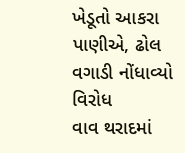ખેડૂતો આકરા પાણીએ, ઢોલ વગાડી નોંધાવ્યો વિરોધ
વાવ થરાદમાં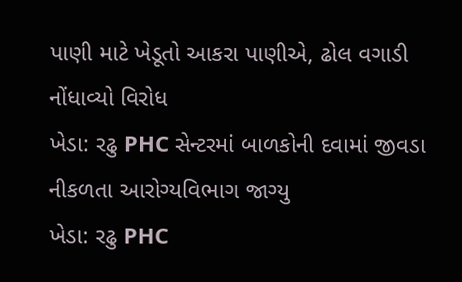પાણી માટે ખેડૂતો આકરા પાણીએ, ઢોલ વગાડી નોંધાવ્યો વિરોધ
ખેડા: રઢુ PHC સેન્ટરમાં બાળકોની દવામાં જીવડા નીકળતા આરોગ્યવિભાગ જાગ્યુ
ખેડા: રઢુ PHC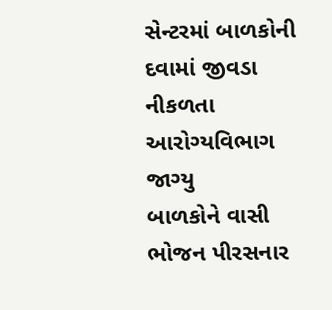સેન્ટરમાં બાળકોની દવામાં જીવડા નીકળતા આરોગ્યવિભાગ જાગ્યુ
બાળકોને વાસી ભોજન પીરસનાર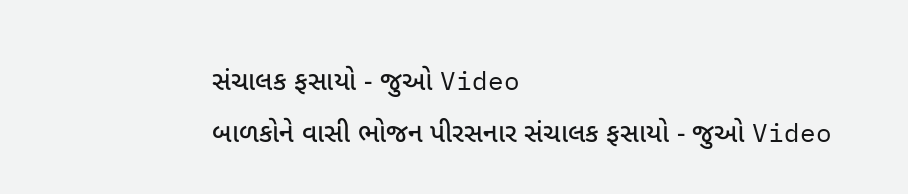સંચાલક ફસાયો - જુઓ Video
બાળકોને વાસી ભોજન પીરસનાર સંચાલક ફસાયો - જુઓ Video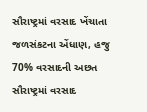સૌરાષ્ટ્રમાં વરસાદ ખેંચાતા જળસંકટના એંધાણ, હજુ 70% વરસાદની અછત
સૌરાષ્ટ્રમાં વરસાદ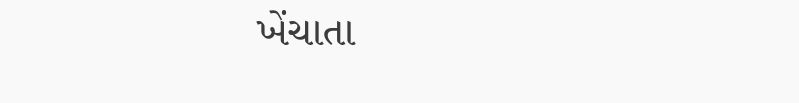ખેંચાતા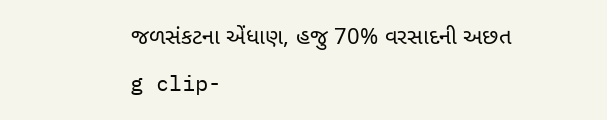જળસંકટના એંધાણ, હજુ 70% વરસાદની અછત
g clip-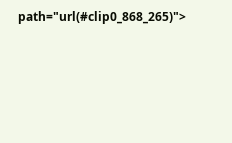path="url(#clip0_868_265)">